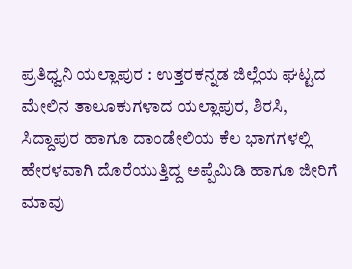ಪ್ರತಿಧ್ವನಿ ಯಲ್ಲಾಪುರ : ಉತ್ತರಕನ್ನಡ ಜಿಲ್ಲೆಯ ಘಟ್ಟದ ಮೇಲಿನ ತಾಲೂಕುಗಳಾದ ಯಲ್ಲಾಪುರ, ಶಿರಸಿ, ಸಿದ್ದಾಪುರ ಹಾಗೂ ದಾಂಡೇಲಿಯ ಕೆಲ ಭಾಗಗಳಲ್ಲಿ ಹೇರಳವಾಗಿ ದೊರೆಯುತ್ತಿದ್ದ ಅಪ್ಪೆಮಿಡಿ ಹಾಗೂ ಜೀರಿಗೆ ಮಾವು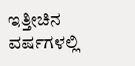ಇತ್ತೀಚಿನ ವರ್ಷಗಳಲ್ಲಿ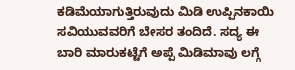ಕಡಿಮೆಯಾಗುತ್ತಿರುವುದು ಮಿಡಿ ಉಪ್ಪಿನಕಾಯಿ ಸವಿಯುವವರಿಗೆ ಬೇಸರ ತಂದಿದೆ. ಸದ್ಯ ಈ ಬಾರಿ ಮಾರುಕಟ್ಟೆಗೆ ಅಪ್ಪೆ ಮಿಡಿಮಾವು ಲಗ್ಗೆ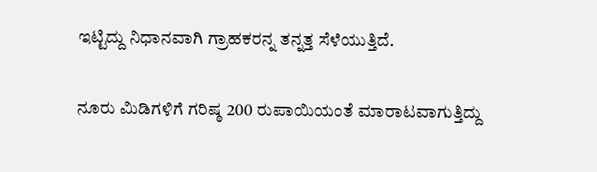ಇಟ್ಟಿದ್ದು ನಿಧಾನವಾಗಿ ಗ್ರಾಹಕರನ್ನ ತನ್ನತ್ತ ಸೆಳೆಯುತ್ತಿದೆ.

ನೂರು ಮಿಡಿಗಳಿಗೆ ಗರಿಷ್ಠ 200 ರುಪಾಯಿಯಂತೆ ಮಾರಾಟವಾಗುತ್ತಿದ್ದು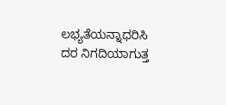ಲಭ್ಯತೆಯನ್ನಾಧರಿಸಿ ದರ ನಿಗದಿಯಾಗುತ್ತ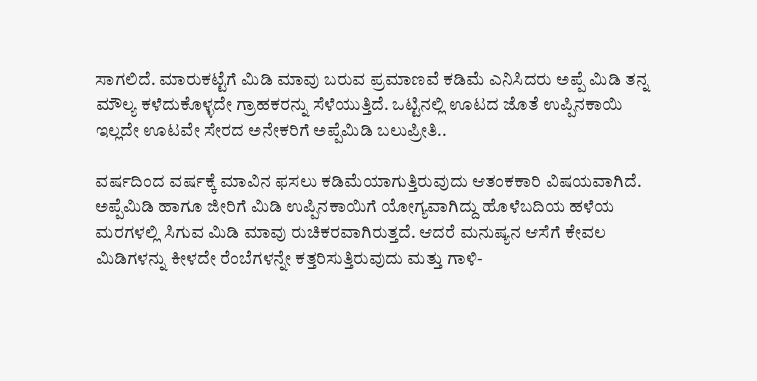ಸಾಗಲಿದೆ. ಮಾರುಕಟ್ಟೆಗೆ ಮಿಡಿ ಮಾವು ಬರುವ ಪ್ರಮಾಣವೆ ಕಡಿಮೆ ಎನಿಸಿದರು ಅಪ್ಪೆ ಮಿಡಿ ತನ್ನ ಮೌಲ್ಯ ಕಳೆದುಕೊಳ್ಳದೇ ಗ್ರಾಹಕರನ್ನು ಸೆಳೆಯುತ್ತಿದೆ. ಒಟ್ಟಿನಲ್ಲಿ ಊಟದ ಜೊತೆ ಉಪ್ಪಿನಕಾಯಿ ಇಲ್ಲದೇ ಊಟವೇ ಸೇರದ ಅನೇಕರಿಗೆ ಅಪ್ಪೆಮಿಡಿ ಬಲುಪ್ರೀತಿ..

ವರ್ಷದಿಂದ ವರ್ಷಕ್ಕೆ ಮಾವಿನ ಫಸಲು ಕಡಿಮೆಯಾಗುತ್ತಿರುವುದು ಆತಂಕಕಾರಿ ವಿಷಯವಾಗಿದೆ. ಅಪ್ಪೆಮಿಡಿ ಹಾಗೂ ಜೀರಿಗೆ ಮಿಡಿ ಉಪ್ಪಿನಕಾಯಿಗೆ ಯೋಗ್ಯವಾಗಿದ್ದು ಹೊಳೆಬದಿಯ ಹಳೆಯ ಮರಗಳಲ್ಲಿ ಸಿಗುವ ಮಿಡಿ ಮಾವು ರುಚಿಕರವಾಗಿರುತ್ತದೆ. ಆದರೆ ಮನುಷ್ಯನ ಆಸೆಗೆ ಕೇವಲ ಮಿಡಿಗಳನ್ನು ಕೀಳದೇ ರೆಂಬೆಗಳನ್ನೇ ಕತ್ತರಿಸುತ್ತಿರುವುದು ಮತ್ತು ಗಾಳಿ-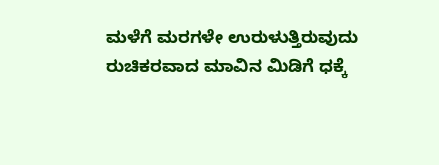ಮಳೆಗೆ ಮರಗಳೇ ಉರುಳುತ್ತಿರುವುದು ರುಚಿಕರವಾದ ಮಾವಿನ ಮಿಡಿಗೆ ಧಕ್ಕೆ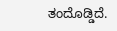ತಂದೊಡ್ಡಿದೆ.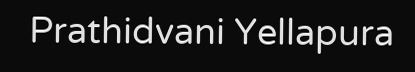Prathidvani Yellapura